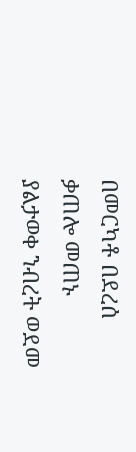በመርካቶ በደረሰ ቃጠሎ መጠኑ ያልታወቀ ንብረት ወደመ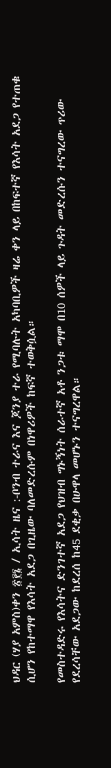ህዳር (ሃያ አምስ)ቀን ፳፻፮ / ኢሳት ዜና :-ቦንብ ተራና እና ጆንያ ተራ የሚባሉት አካባቢዎች ዛሬ ቀን ላይ በከፍተኛ የእሳት አደጋ የተጠቁ ሲሆን የከተማዋ የእሳት አደጋ በጊዜው ባለመድረሱም በነዋሪዎች ከፍኛ ተወቅሷል።

የመስተዳድሩ የእሳትና ድንገተኛ አደጋ የህዝብ ግኑኝነት ሰራተኛ አቶ ንጋቱ ማሞ በ10 ሰዎች ላይ ጉዳት መድረሱን ተናግረው ጥሪው የደረሳቸው አደጋው ከደረሰ ከ45 ደቂቃ በሁዋላ መሆኑን ተናግረዋል።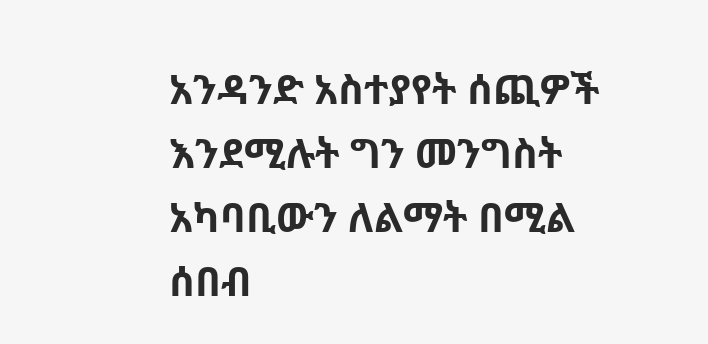አንዳንድ አስተያየት ሰጪዎች እንደሚሉት ግን መንግስት አካባቢውን ለልማት በሚል ሰበብ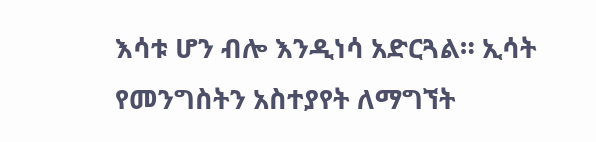እሳቱ ሆን ብሎ እንዲነሳ አድርጓል። ኢሳት የመንግስትን አስተያየት ለማግኘት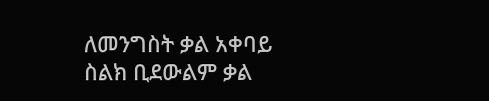ለመንግስት ቃል አቀባይ ስልክ ቢደውልም ቃል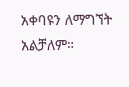አቀባዩን ለማግኘት አልቻለም።